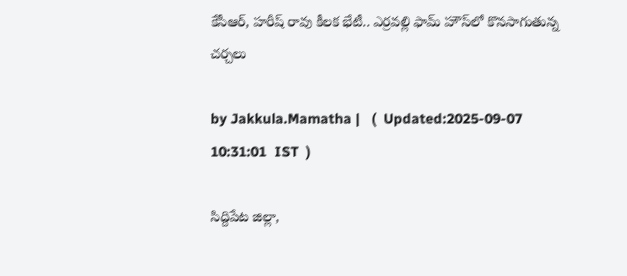కేసీఆర్, హరీష్ రావు కీలక భేటీ.. ఎర్రవల్లి ఫామ్ హౌస్‌లో కొనసాగుతున్న చర్చలు

by Jakkula.Mamatha |   (  Updated:2025-09-07 10:31:01  IST  )

సిద్దిపేట జిల్లా,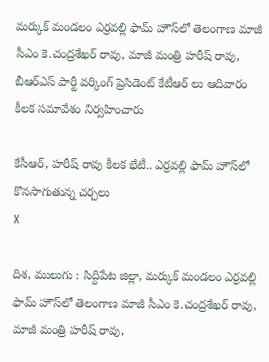మర్కుక్ మండలం ఎర్రవల్లి ఫామ్ హౌస్‌లో తెలంగాణ మాజీ సీఎం కె.చంద్రశేఖర్ రావు, మాజీ మంత్రి హరీష్ రావు, బీఆర్ఎస్ పార్టీ వర్కింగ్ ప్రెసిడెంట్ కేటీఆర్ లు ఆదివారం కీలక సమావేశం నిర్వహించారు

కేసీఆర్, హరీష్ రావు కీలక భేటీ.. ఎర్రవల్లి ఫామ్ హౌస్‌లో కొనసాగుతున్న చర్చలు
X

దిశ, ములుగు : సిద్దిపేట జిల్లా, మర్కుక్ మండలం ఎర్రవల్లి ఫామ్ హౌస్‌లో తెలంగాణ మాజీ సీఎం కె.చంద్రశేఖర్ రావు, మాజీ మంత్రి హరీష్ రావు,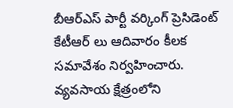బీఆర్ఎస్ పార్టీ వర్కింగ్ ప్రెసిడెంట్ కేటీఆర్ లు ఆదివారం కీలక సమావేశం నిర్వహించారు. వ్యవసాయ క్షేత్రంలోని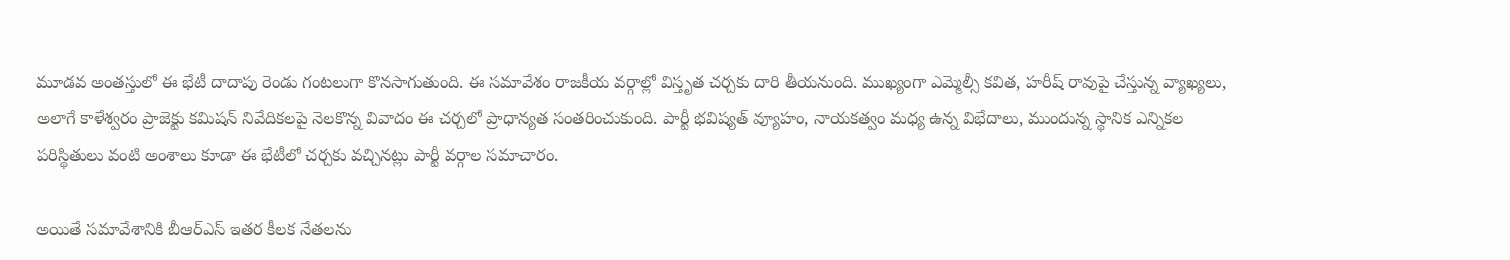మూడవ అంతస్తులో ఈ భేటీ దాదాపు రెండు గంటలుగా కొనసాగుతుంది. ఈ సమావేశం రాజకీయ వర్గాల్లో విస్తృత చర్చకు దారి తీయనుంది. ముఖ్యంగా ఎమ్మెల్సీ కవిత, హరీష్ రావుపై చేస్తున్న వ్యాఖ్యలు, అలాగే కాళేశ్వరం ప్రాజెక్టు కమిషన్ నివేదికలపై నెలకొన్న వివాదం ఈ చర్చలో ప్రాధాన్యత సంతరించుకుంది. పార్టీ భవిష్యత్ వ్యూహం, నాయకత్వం మధ్య ఉన్న విభేదాలు, ముందున్న స్థానిక ఎన్నికల పరిస్థితులు వంటి అంశాలు కూడా ఈ భేటీలో చర్చకు వచ్చినట్లు పార్టీ వర్గాల సమాచారం.

అయితే సమావేశానికి బీఆర్ఎస్ ఇతర కీలక నేతలను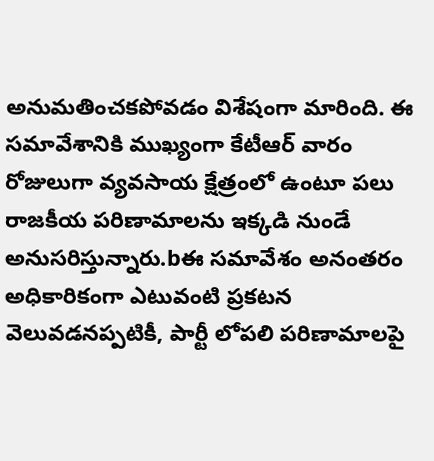అనుమతించకపోవడం విశేషంగా మారింది. ఈ సమావేశానికి ముఖ్యంగా కేటీఆర్ వారం రోజులుగా వ్యవసాయ క్షేత్రంలో ఉంటూ పలు రాజకీయ పరిణామాలను ఇక్కడి నుండే అనుసరిస్తున్నారు.bఈ సమావేశం అనంతరం అధికారికంగా ఎటువంటి ప్రకటన వెలువడనప్పటికీ, పార్టీ లోపలి పరిణామాలపై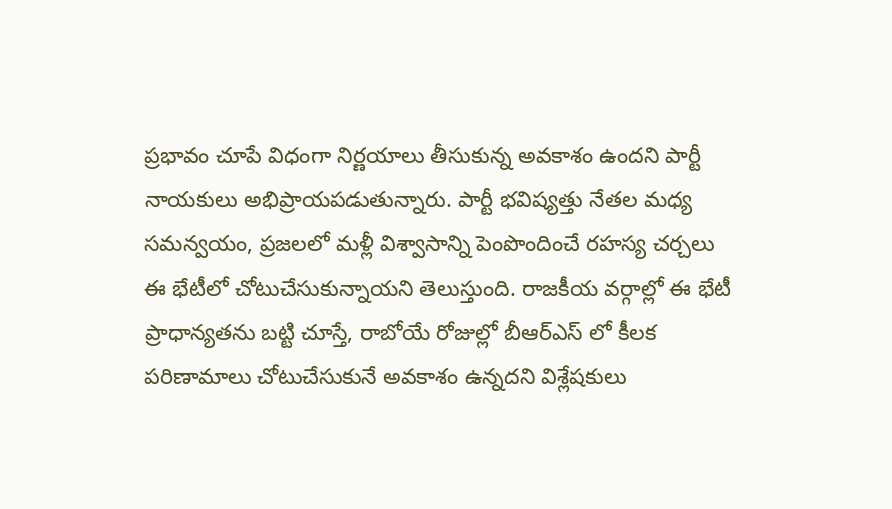ప్రభావం చూపే విధంగా నిర్ణయాలు తీసుకున్న అవకాశం ఉందని పార్టీ నాయకులు అభిప్రాయపడుతున్నారు. పార్టీ భవిష్యత్తు నేతల మధ్య సమన్వయం, ప్రజలలో మళ్లీ విశ్వాసాన్ని పెంపొందించే రహస్య చర్చలు ఈ భేటీలో చోటుచేసుకున్నాయని తెలుస్తుంది. రాజకీయ వర్గాల్లో ఈ భేటీ ప్రాధాన్యతను బట్టి చూస్తే, రాబోయే రోజుల్లో బీఆర్ఎస్ లో కీలక పరిణామాలు చోటుచేసుకునే అవకాశం ఉన్నదని విశ్లేషకులు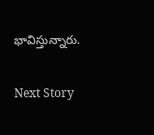భావిస్తున్నారు.

Next Story